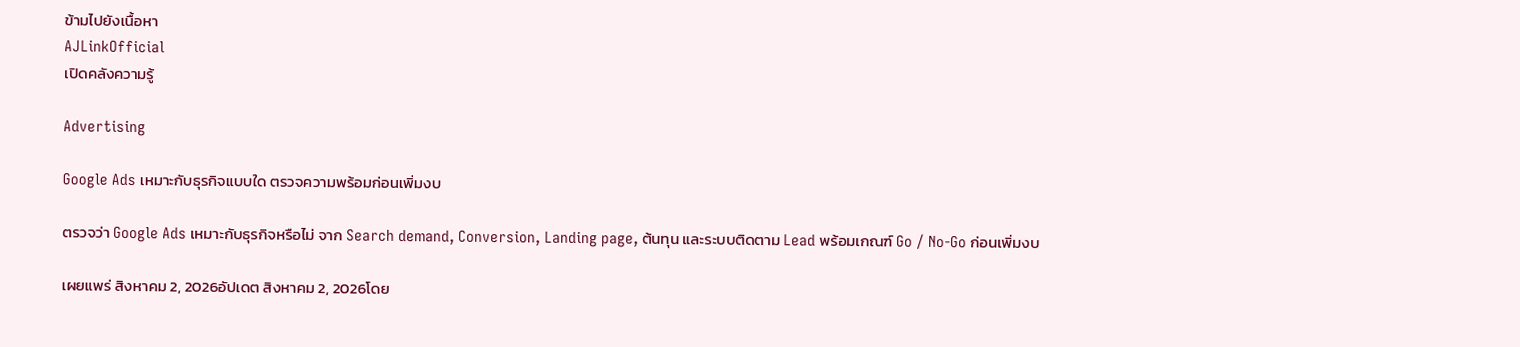ข้ามไปยังเนื้อหา
AJLinkOfficial
เปิดคลังความรู้

Advertising

Google Ads เหมาะกับธุรกิจแบบใด ตรวจความพร้อมก่อนเพิ่มงบ

ตรวจว่า Google Ads เหมาะกับธุรกิจหรือไม่ จาก Search demand, Conversion, Landing page, ต้นทุน และระบบติดตาม Lead พร้อมเกณฑ์ Go / No-Go ก่อนเพิ่มงบ

เผยแพร่ สิงหาคม 2, 2026อัปเดต สิงหาคม 2, 2026โดย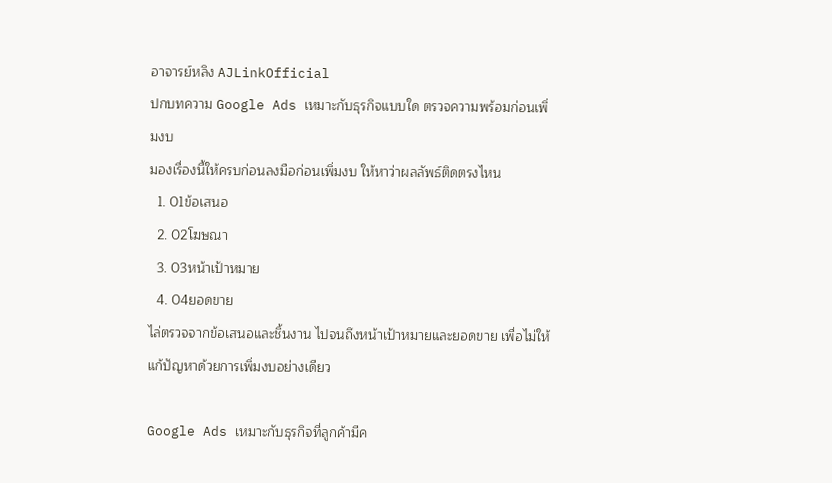อาจารย์หลิง AJLinkOfficial
ปกบทความ Google Ads เหมาะกับธุรกิจแบบใด ตรวจความพร้อมก่อนเพิ่มงบ
มองเรื่องนี้ให้ครบก่อนลงมือก่อนเพิ่มงบ ให้หาว่าผลลัพธ์ติดตรงไหน
  1. 01ข้อเสนอ
  2. 02โฆษณา
  3. 03หน้าเป้าหมาย
  4. 04ยอดขาย
ไล่ตรวจจากข้อเสนอและชิ้นงาน ไปจนถึงหน้าเป้าหมายและยอดขาย เพื่อไม่ให้แก้ปัญหาด้วยการเพิ่มงบอย่างเดียว

Google Ads เหมาะกับธุรกิจที่ลูกค้ามีค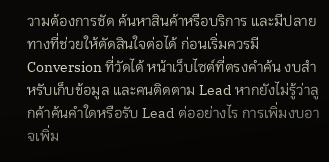วามต้องการชัด ค้นหาสินค้าหรือบริการ และมีปลายทางที่ช่วยให้ตัดสินใจต่อได้ ก่อนเริ่มควรมี Conversion ที่วัดได้ หน้าเว็บไซต์ที่ตรงคำค้น งบสำหรับเก็บข้อมูล และคนติดตาม Lead หากยังไม่รู้ว่าลูกค้าค้นคำใดหรือรับ Lead ต่ออย่างไร การเพิ่มงบอาจเพิ่ม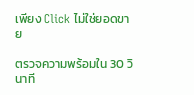เพียง Click ไม่ใช่ยอดขาย

ตรวจความพร้อมใน 30 วินาที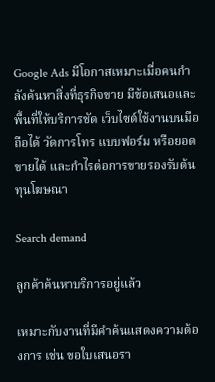Google Ads มีโอกาสเหมาะเมื่อคนกำลังค้นหาสิ่งที่ธุรกิจขาย มีข้อเสนอและพื้นที่ให้บริการชัด เว็บไซต์ใช้งานบนมือถือได้ วัดการโทร แบบฟอร์ม หรือยอดขายได้ และกำไรต่อการขายรองรับต้นทุนโฆษณา

Search demand

ลูกค้าค้นหาบริการอยู่แล้ว

เหมาะกับงานที่มีคำค้นแสดงความต้องการ เช่น ขอใบเสนอรา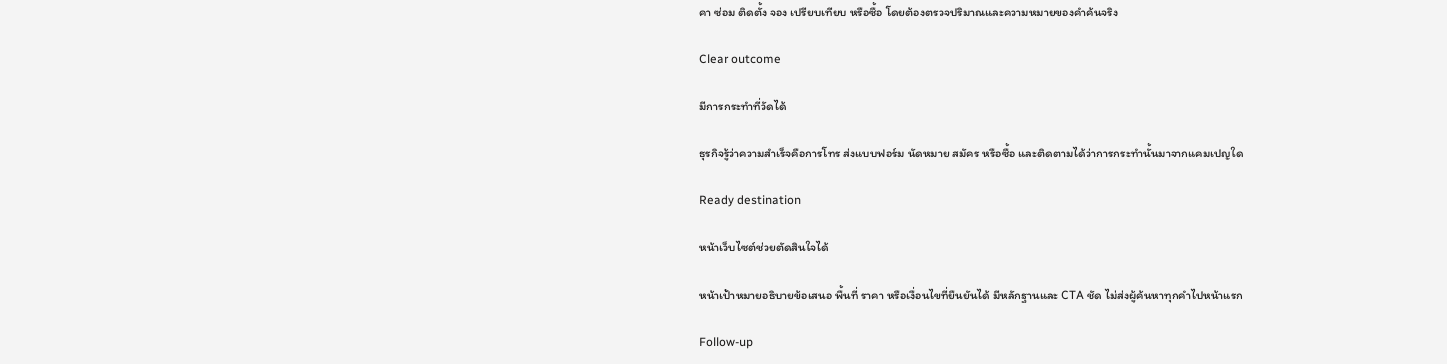คา ซ่อม ติดตั้ง จอง เปรียบเทียบ หรือซื้อ โดยต้องตรวจปริมาณและความหมายของคำค้นจริง

Clear outcome

มีการกระทำที่วัดได้

ธุรกิจรู้ว่าความสำเร็จคือการโทร ส่งแบบฟอร์ม นัดหมาย สมัคร หรือซื้อ และติดตามได้ว่าการกระทำนั้นมาจากแคมเปญใด

Ready destination

หน้าเว็บไซต์ช่วยตัดสินใจได้

หน้าเป้าหมายอธิบายข้อเสนอ พื้นที่ ราคา หรือเงื่อนไขที่ยืนยันได้ มีหลักฐานและ CTA ชัด ไม่ส่งผู้ค้นหาทุกคำไปหน้าแรก

Follow-up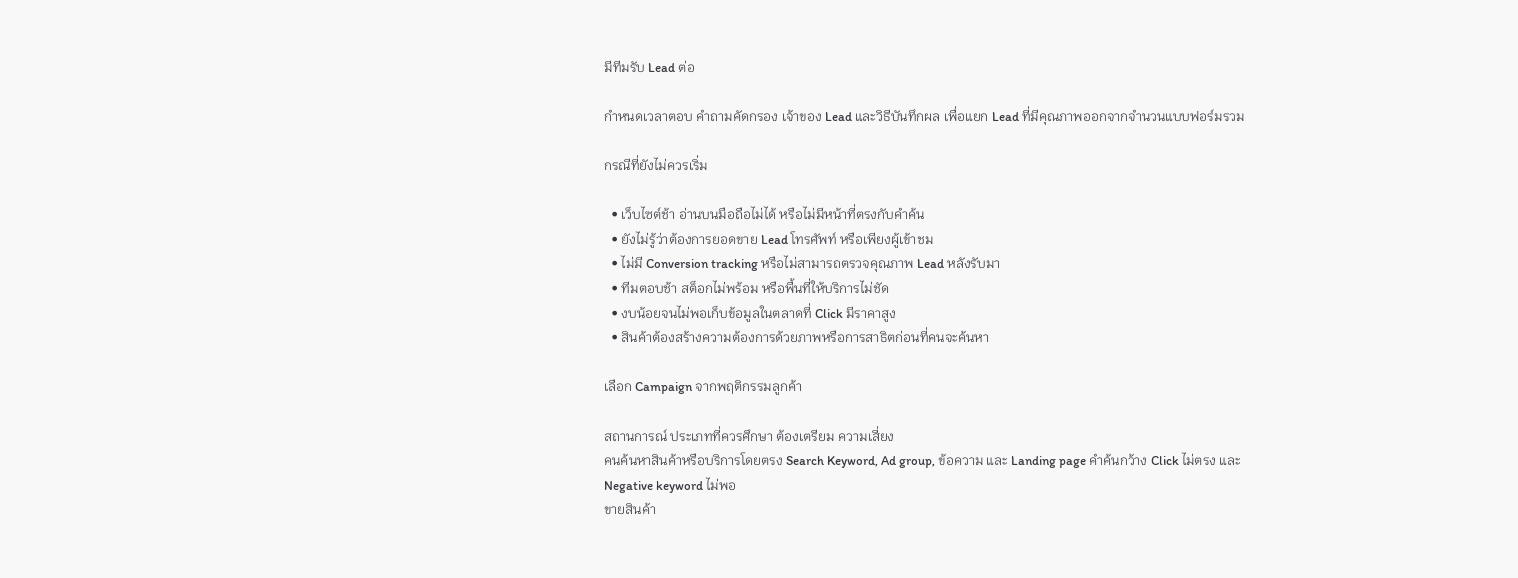มีทีมรับ Lead ต่อ

กำหนดเวลาตอบ คำถามคัดกรอง เจ้าของ Lead และวิธีบันทึกผล เพื่อแยก Lead ที่มีคุณภาพออกจากจำนวนแบบฟอร์มรวม

กรณีที่ยังไม่ควรเริ่ม

  • เว็บไซต์ช้า อ่านบนมือถือไม่ได้ หรือไม่มีหน้าที่ตรงกับคำค้น
  • ยังไม่รู้ว่าต้องการยอดขาย Lead โทรศัพท์ หรือเพียงผู้เข้าชม
  • ไม่มี Conversion tracking หรือไม่สามารถตรวจคุณภาพ Lead หลังรับมา
  • ทีมตอบช้า สต็อกไม่พร้อม หรือพื้นที่ให้บริการไม่ชัด
  • งบน้อยจนไม่พอเก็บข้อมูลในตลาดที่ Click มีราคาสูง
  • สินค้าต้องสร้างความต้องการด้วยภาพหรือการสาธิตก่อนที่คนจะค้นหา

เลือก Campaign จากพฤติกรรมลูกค้า

สถานการณ์ ประเภทที่ควรศึกษา ต้องเตรียม ความเสี่ยง
คนค้นหาสินค้าหรือบริการโดยตรง Search Keyword, Ad group, ข้อความ และ Landing page คำค้นกว้าง Click ไม่ตรง และ Negative keyword ไม่พอ
ขายสินค้า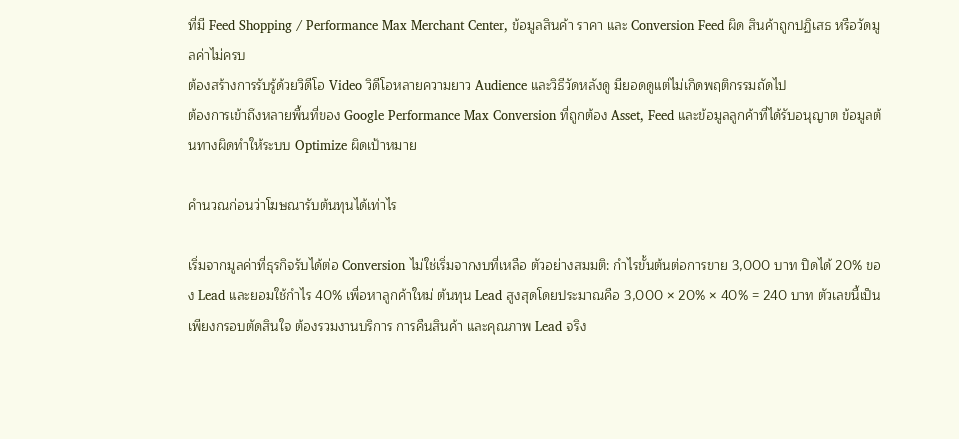ที่มี Feed Shopping / Performance Max Merchant Center, ข้อมูลสินค้า ราคา และ Conversion Feed ผิด สินค้าถูกปฏิเสธ หรือวัดมูลค่าไม่ครบ
ต้องสร้างการรับรู้ด้วยวิดีโอ Video วิดีโอหลายความยาว Audience และวิธีวัดหลังดู มียอดดูแต่ไม่เกิดพฤติกรรมถัดไป
ต้องการเข้าถึงหลายพื้นที่ของ Google Performance Max Conversion ที่ถูกต้อง Asset, Feed และข้อมูลลูกค้าที่ได้รับอนุญาต ข้อมูลต้นทางผิดทำให้ระบบ Optimize ผิดเป้าหมาย

คำนวณก่อนว่าโฆษณารับต้นทุนได้เท่าไร

เริ่มจากมูลค่าที่ธุรกิจรับได้ต่อ Conversion ไม่ใช่เริ่มจากงบที่เหลือ ตัวอย่างสมมติ: กำไรขั้นต้นต่อการขาย 3,000 บาท ปิดได้ 20% ของ Lead และยอมใช้กำไร 40% เพื่อหาลูกค้าใหม่ ต้นทุน Lead สูงสุดโดยประมาณคือ 3,000 × 20% × 40% = 240 บาท ตัวเลขนี้เป็นเพียงกรอบตัดสินใจ ต้องรวมงานบริการ การคืนสินค้า และคุณภาพ Lead จริง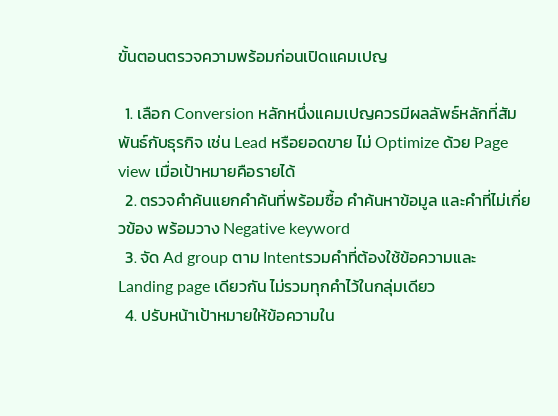ขั้นตอนตรวจความพร้อมก่อนเปิดแคมเปญ

  1. เลือก Conversion หลักหนึ่งแคมเปญควรมีผลลัพธ์หลักที่สัมพันธ์กับธุรกิจ เช่น Lead หรือยอดขาย ไม่ Optimize ด้วย Page view เมื่อเป้าหมายคือรายได้
  2. ตรวจคำค้นแยกคำค้นที่พร้อมซื้อ คำค้นหาข้อมูล และคำที่ไม่เกี่ยวข้อง พร้อมวาง Negative keyword
  3. จัด Ad group ตาม Intentรวมคำที่ต้องใช้ข้อความและ Landing page เดียวกัน ไม่รวมทุกคำไว้ในกลุ่มเดียว
  4. ปรับหน้าเป้าหมายให้ข้อความใน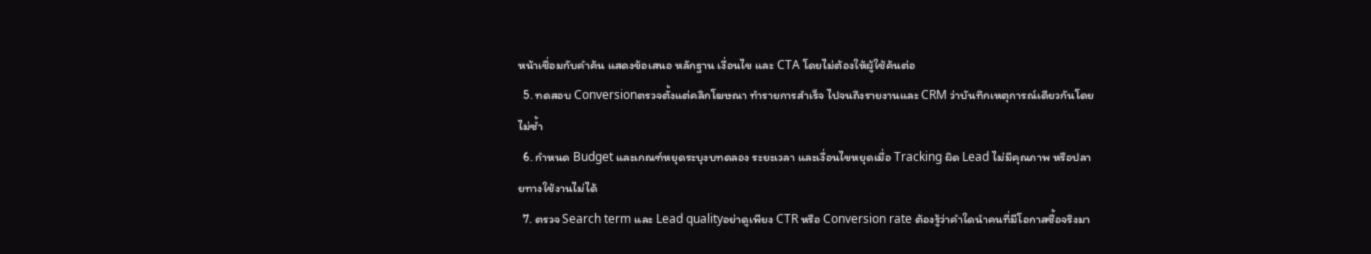หน้าเชื่อมกับคำค้น แสดงข้อเสนอ หลักฐาน เงื่อนไข และ CTA โดยไม่ต้องให้ผู้ใช้ค้นต่อ
  5. ทดสอบ Conversionตรวจตั้งแต่คลิกโฆษณา ทำรายการสำเร็จ ไปจนถึงรายงานและ CRM ว่าบันทึกเหตุการณ์เดียวกันโดยไม่ซ้ำ
  6. กำหนด Budget และเกณฑ์หยุดระบุงบทดลอง ระยะเวลา และเงื่อนไขหยุดเมื่อ Tracking ผิด Lead ไม่มีคุณภาพ หรือปลายทางใช้งานไม่ได้
  7. ตรวจ Search term และ Lead qualityอย่าดูเพียง CTR หรือ Conversion rate ต้องรู้ว่าคำใดนำคนที่มีโอกาสซื้อจริงมา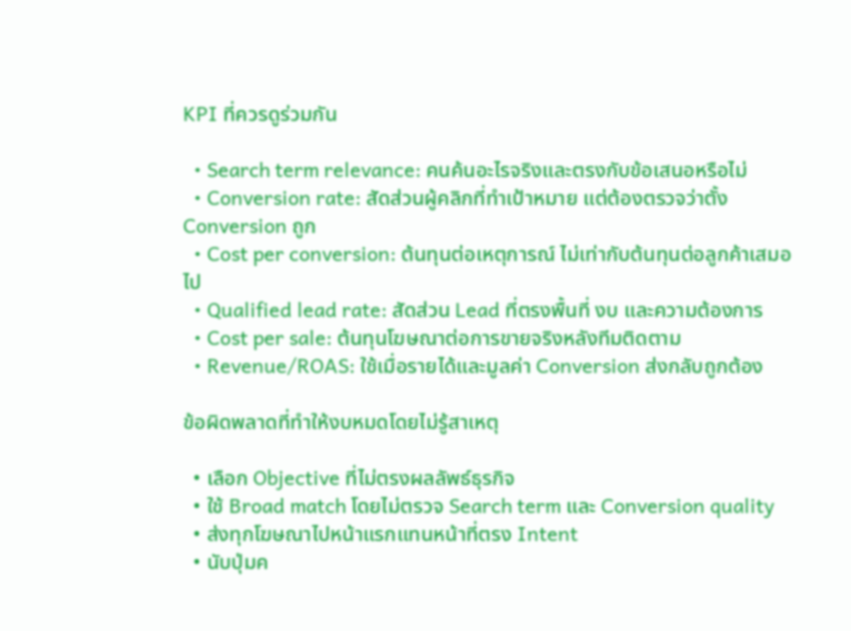KPI ที่ควรดูร่วมกัน

  • Search term relevance: คนค้นอะไรจริงและตรงกับข้อเสนอหรือไม่
  • Conversion rate: สัดส่วนผู้คลิกที่ทำเป้าหมาย แต่ต้องตรวจว่าตั้ง Conversion ถูก
  • Cost per conversion: ต้นทุนต่อเหตุการณ์ ไม่เท่ากับต้นทุนต่อลูกค้าเสมอไป
  • Qualified lead rate: สัดส่วน Lead ที่ตรงพื้นที่ งบ และความต้องการ
  • Cost per sale: ต้นทุนโฆษณาต่อการขายจริงหลังทีมติดตาม
  • Revenue/ROAS: ใช้เมื่อรายได้และมูลค่า Conversion ส่งกลับถูกต้อง

ข้อผิดพลาดที่ทำให้งบหมดโดยไม่รู้สาเหตุ

  • เลือก Objective ที่ไม่ตรงผลลัพธ์ธุรกิจ
  • ใช้ Broad match โดยไม่ตรวจ Search term และ Conversion quality
  • ส่งทุกโฆษณาไปหน้าแรกแทนหน้าที่ตรง Intent
  • นับปุ่มค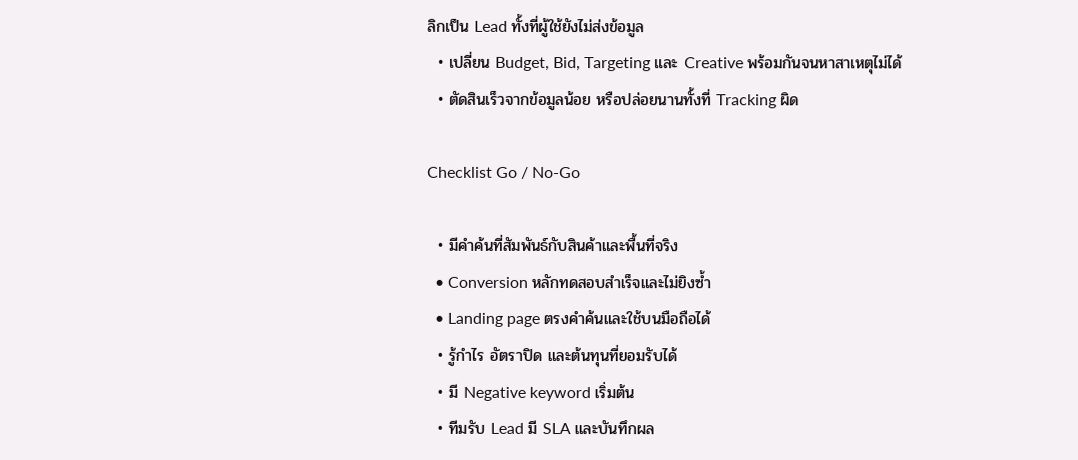ลิกเป็น Lead ทั้งที่ผู้ใช้ยังไม่ส่งข้อมูล
  • เปลี่ยน Budget, Bid, Targeting และ Creative พร้อมกันจนหาสาเหตุไม่ได้
  • ตัดสินเร็วจากข้อมูลน้อย หรือปล่อยนานทั้งที่ Tracking ผิด

Checklist Go / No-Go

  • มีคำค้นที่สัมพันธ์กับสินค้าและพื้นที่จริง
  • Conversion หลักทดสอบสำเร็จและไม่ยิงซ้ำ
  • Landing page ตรงคำค้นและใช้บนมือถือได้
  • รู้กำไร อัตราปิด และต้นทุนที่ยอมรับได้
  • มี Negative keyword เริ่มต้น
  • ทีมรับ Lead มี SLA และบันทึกผล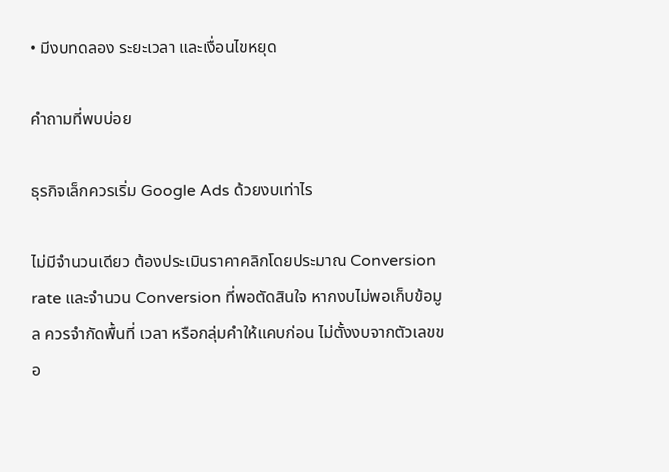• มีงบทดลอง ระยะเวลา และเงื่อนไขหยุด

คำถามที่พบบ่อย

ธุรกิจเล็กควรเริ่ม Google Ads ด้วยงบเท่าไร

ไม่มีจำนวนเดียว ต้องประเมินราคาคลิกโดยประมาณ Conversion rate และจำนวน Conversion ที่พอตัดสินใจ หากงบไม่พอเก็บข้อมูล ควรจำกัดพื้นที่ เวลา หรือกลุ่มคำให้แคบก่อน ไม่ตั้งงบจากตัวเลขขอ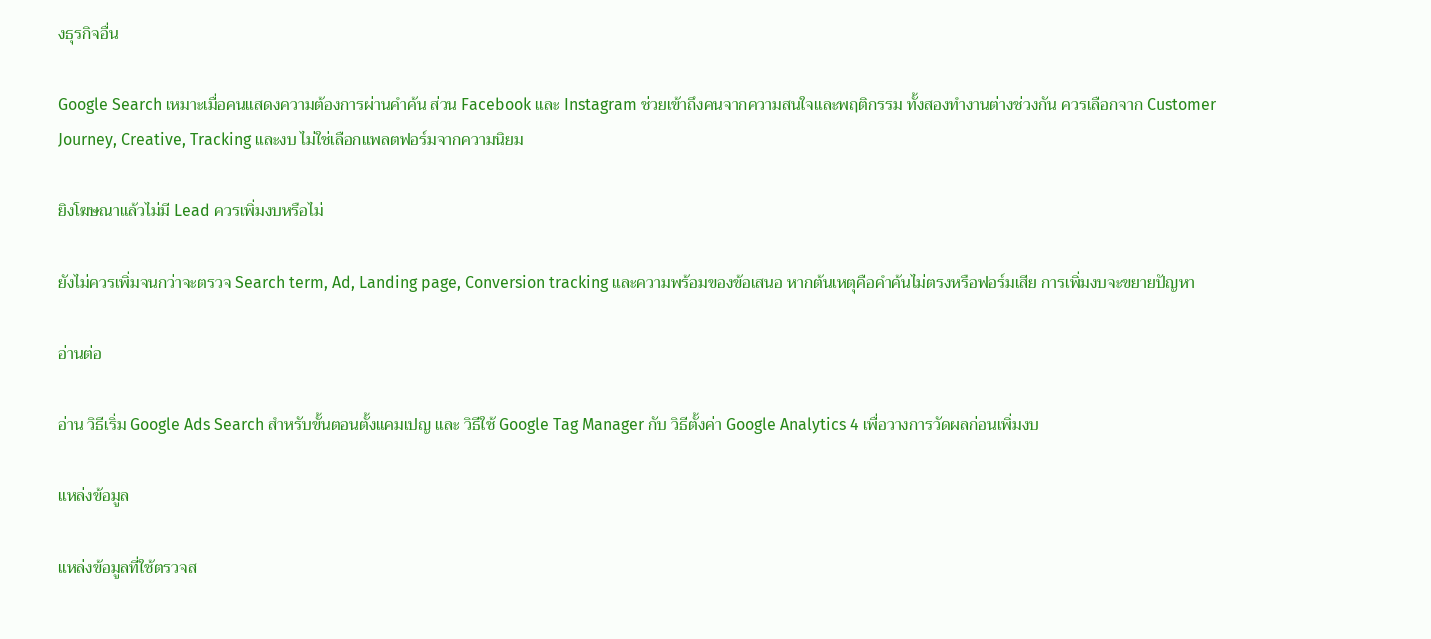งธุรกิจอื่น

Google Search เหมาะเมื่อคนแสดงความต้องการผ่านคำค้น ส่วน Facebook และ Instagram ช่วยเข้าถึงคนจากความสนใจและพฤติกรรม ทั้งสองทำงานต่างช่วงกัน ควรเลือกจาก Customer Journey, Creative, Tracking และงบ ไม่ใช่เลือกแพลตฟอร์มจากความนิยม

ยิงโฆษณาแล้วไม่มี Lead ควรเพิ่มงบหรือไม่

ยังไม่ควรเพิ่มจนกว่าจะตรวจ Search term, Ad, Landing page, Conversion tracking และความพร้อมของข้อเสนอ หากต้นเหตุคือคำค้นไม่ตรงหรือฟอร์มเสีย การเพิ่มงบจะขยายปัญหา

อ่านต่อ

อ่าน วิธีเริ่ม Google Ads Search สำหรับขั้นตอนตั้งแคมเปญ และ วิธีใช้ Google Tag Manager กับ วิธีตั้งค่า Google Analytics 4 เพื่อวางการวัดผลก่อนเพิ่มงบ

แหล่งข้อมูล

แหล่งข้อมูลที่ใช้ตรวจส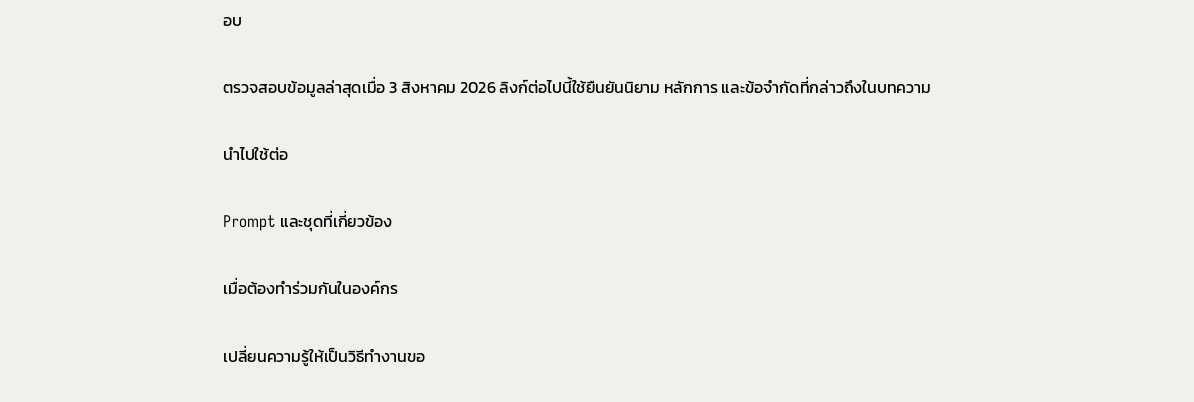อบ

ตรวจสอบข้อมูลล่าสุดเมื่อ 3 สิงหาคม 2026 ลิงก์ต่อไปนี้ใช้ยืนยันนิยาม หลักการ และข้อจำกัดที่กล่าวถึงในบทความ

นำไปใช้ต่อ

Prompt และชุดที่เกี่ยวข้อง

เมื่อต้องทำร่วมกันในองค์กร

เปลี่ยนความรู้ให้เป็นวิธีทำงานขอ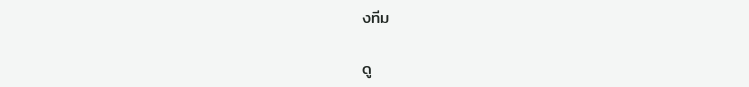งทีม

ดู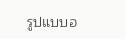รูปแบบอ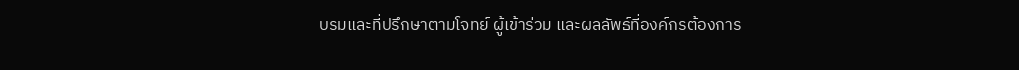บรมและที่ปรึกษาตามโจทย์ ผู้เข้าร่วม และผลลัพธ์ที่องค์กรต้องการ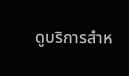ดูบริการสำห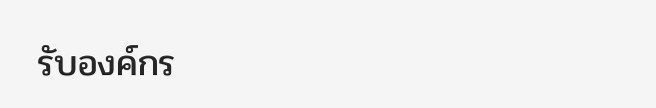รับองค์กร